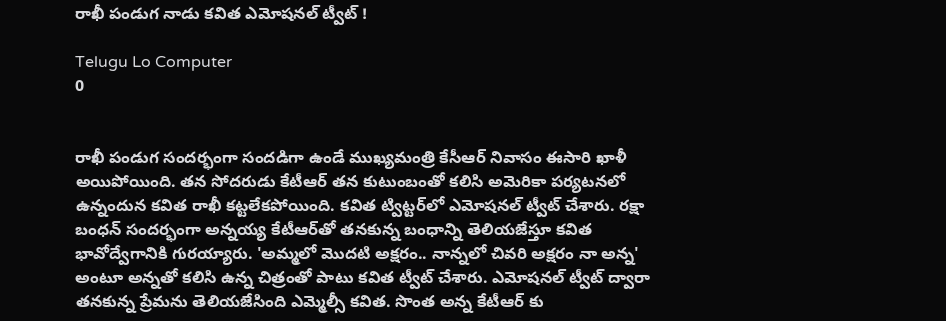రాఖీ పండుగ నాడు కవిత ఎమోషనల్ ట్వీట్ !

Telugu Lo Computer
0


రాఖీ పండుగ సందర్భంగా సందడిగా ఉండే ముఖ్యమంత్రి కేసీఆర్ నివాసం ఈసారి ఖాళీ అయిపోయింది. తన సోదరుడు కేటీఆర్ తన కుటుంబంతో కలిసి అమెరికా పర్యటనలో ఉన్నందున కవిత రాఖీ కట్టలేకపోయింది. కవిత ట్విట్టర్‌లో ఎమోషనల్ ట్వీట్ చేశారు. రక్షా బంధన్ సందర్భంగా అన్నయ్య కేటీఆర్‌తో తనకున్న బంధాన్ని తెలియజేస్తూ కవిత భావోద్వేగానికి గురయ్యారు. 'అమ్మలో మొదటి అక్షరం.. నాన్నలో చివరి అక్షరం నా అన్న' అంటూ అన్నతో కలిసి ఉన్న చిత్రంతో పాటు కవిత ట్వీట్ చేశారు. ఎమోషనల్ ట్వీట్ ద్వారా తనకున్న ప్రేమను తెలియజేసింది ఎమ్మెల్సీ కవిత. సొంత అన్న కేటీఆర్ కు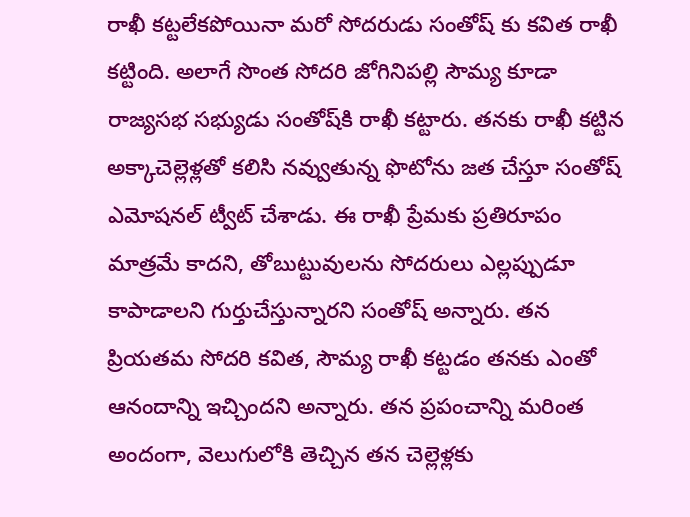రాఖీ కట్టలేకపోయినా మరో సోదరుడు సంతోష్ కు కవిత రాఖీ కట్టింది. అలాగే సొంత సోదరి జోగినిపల్లి సౌమ్య కూడా రాజ్యసభ సభ్యుడు సంతోష్‌కి రాఖీ కట్టారు. తనకు రాఖీ కట్టిన అక్కాచెల్లెళ్లతో కలిసి నవ్వుతున్న ఫొటోను జత చేస్తూ సంతోష్ ఎమోషనల్ ట్వీట్ చేశాడు. ఈ రాఖీ ప్రేమకు ప్రతిరూపం మాత్రమే కాదని, తోబుట్టువులను సోదరులు ఎల్లప్పుడూ కాపాడాలని గుర్తుచేస్తున్నారని సంతోష్ అన్నారు. తన ప్రియతమ సోదరి కవిత, సౌమ్య రాఖీ కట్టడం తనకు ఎంతో ఆనందాన్ని ఇచ్చిందని అన్నారు. తన ప్రపంచాన్ని మరింత అందంగా, వెలుగులోకి తెచ్చిన తన చెల్లెళ్లకు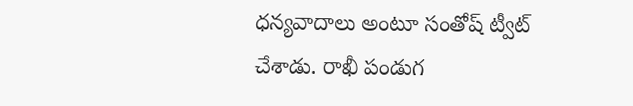ధన్యవాదాలు అంటూ సంతోష్ ట్వీట్ చేశాడు. రాఖీ పండుగ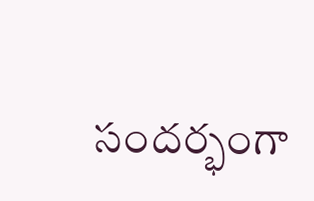సందర్భంగా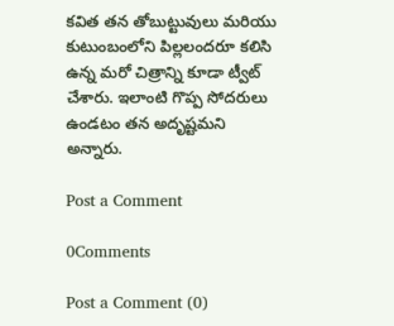కవిత తన తోబుట్టువులు మరియు కుటుంబంలోని పిల్లలందరూ కలిసి ఉన్న మరో చిత్రాన్ని కూడా ట్వీట్ చేశారు. ఇలాంటి గొప్ప సోదరులు ఉండటం తన అదృష్టమని అన్నారు.

Post a Comment

0Comments

Post a Comment (0)